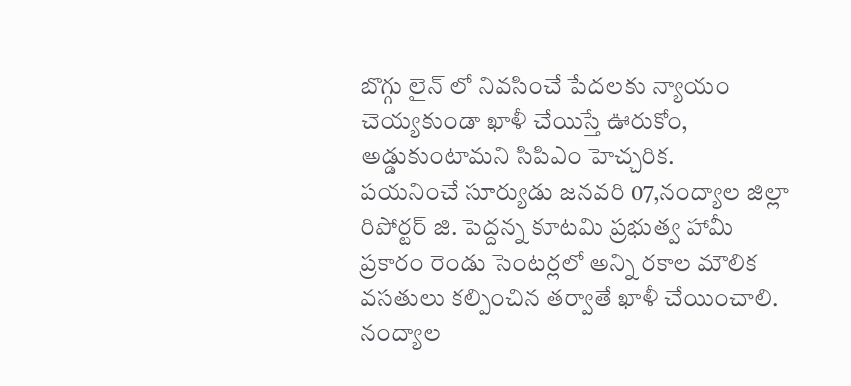బొగ్గు లైన్ లో నివసించే పేదలకు న్యాయం చెయ్యకుండా ఖాళీ చేయిస్తే ఊరుకోం, అడ్డుకుంటామని సిపిఎం హెచ్చరిక.
పయనించే సూర్యుడు జనవరి 07,నంద్యాల జిల్లా రిపోర్టర్ జి. పెద్దన్న కూటమి ప్రభుత్వ హామీ ప్రకారం రెండు సెంటర్లలో అన్ని రకాల మౌలిక వసతులు కల్పించిన తర్వాతే ఖాళీ చేయించాలి. నంద్యాల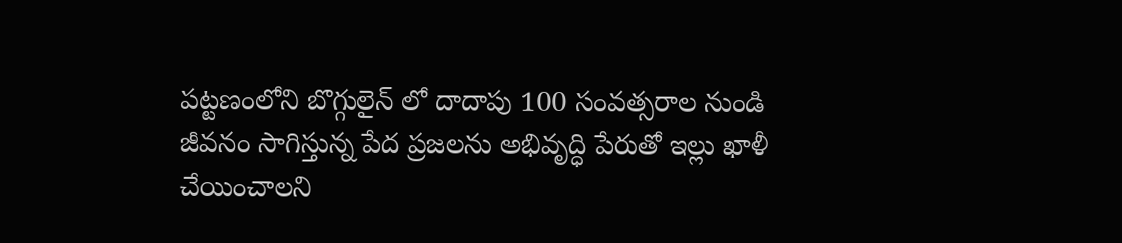పట్టణంలోని బొగ్గులైన్ లో దాదాపు 100 సంవత్సరాల నుండి జీవనం సాగిస్తున్న పేద ప్రజలను అభివృద్ధి పేరుతో ఇల్లు ఖాళీ చేయించాలని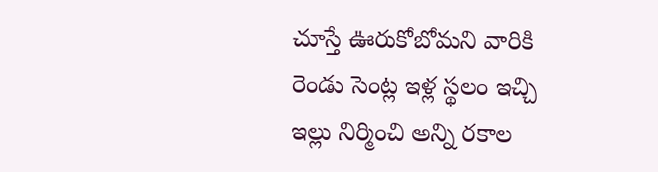చూస్తే ఊరుకోబోమని వారికి రెండు సెంట్ల ఇళ్ల స్థలం ఇచ్చి ఇల్లు నిర్మించి అన్ని రకాల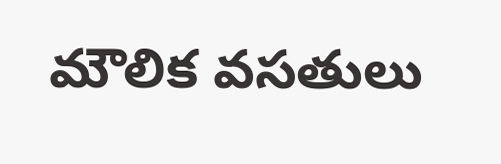మౌలిక వసతులు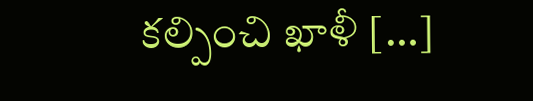కల్పించి ఖాళీ […]